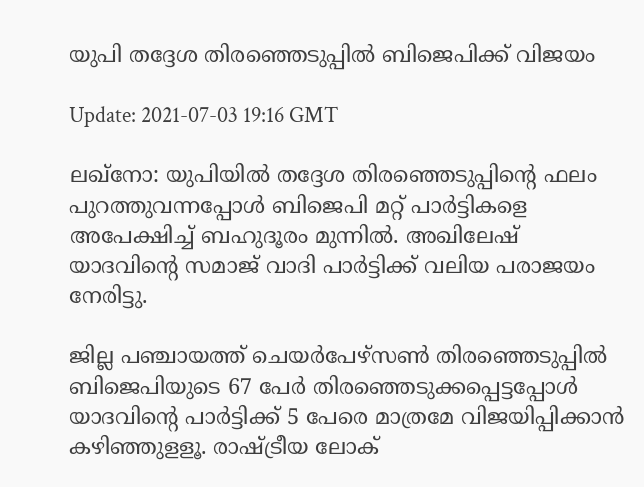യുപി തദ്ദേശ തിരഞ്ഞെടുപ്പില്‍ ബിജെപിക്ക് വിജയം

Update: 2021-07-03 19:16 GMT

ലഖ്‌നോ: യുപിയില്‍ തദ്ദേശ തിരഞ്ഞെടുപ്പിന്റെ ഫലം പുറത്തുവന്നപ്പോള്‍ ബിജെപി മറ്റ് പാര്‍ട്ടികളെ അപേക്ഷിച്ച് ബഹുദൂരം മുന്നില്‍. അഖിലേഷ് യാദവിന്റെ സമാജ് വാദി പാര്‍ട്ടിക്ക് വലിയ പരാജയം നേരിട്ടു.

ജില്ല പഞ്ചായത്ത് ചെയര്‍പേഴ്‌സണ്‍ തിരഞ്ഞെടുപ്പില്‍ ബിജെപിയുടെ 67 പേര്‍ തിരഞ്ഞെടുക്കപ്പെട്ടപ്പോള്‍ യാദവിന്റെ പാര്‍ട്ടിക്ക് 5 പേരെ മാത്രമേ വിജയിപ്പിക്കാന്‍ കഴിഞ്ഞുളളൂ. രാഷ്ട്രീയ ലോക്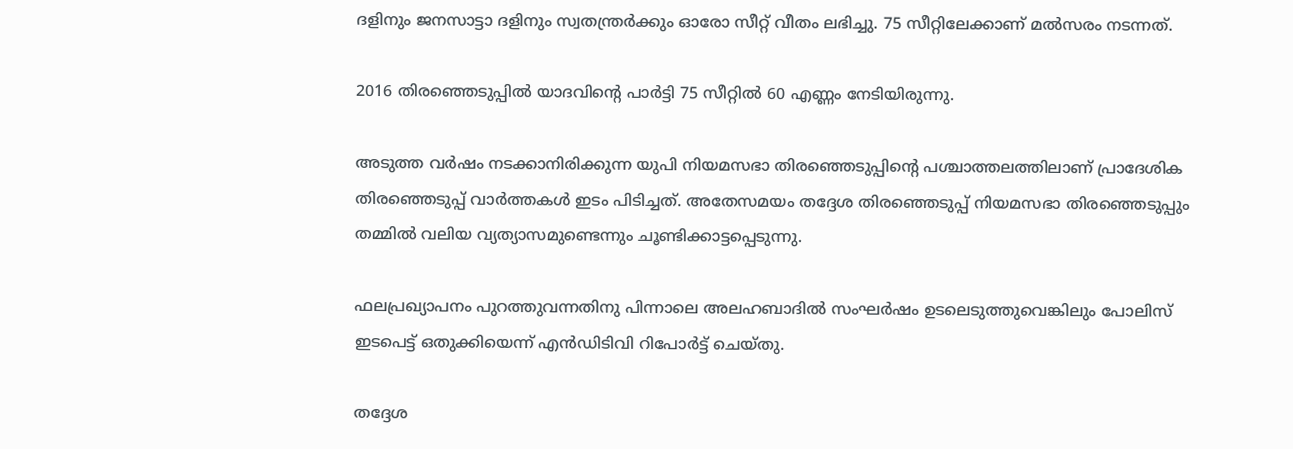ദളിനും ജനസാട്ടാ ദളിനും സ്വതന്ത്രര്‍ക്കും ഓരോ സീറ്റ് വീതം ലഭിച്ചു. 75 സീറ്റിലേക്കാണ് മല്‍സരം നടന്നത്.

2016 തിരഞ്ഞെടുപ്പില്‍ യാദവിന്റെ പാര്‍ട്ടി 75 സീറ്റില്‍ 60 എണ്ണം നേടിയിരുന്നു.

അടുത്ത വര്‍ഷം നടക്കാനിരിക്കുന്ന യുപി നിയമസഭാ തിരഞ്ഞെടുപ്പിന്റെ പശ്ചാത്തലത്തിലാണ് പ്രാദേശിക തിരഞ്ഞെടുപ്പ് വാര്‍ത്തകള്‍ ഇടം പിടിച്ചത്. അതേസമയം തദ്ദേശ തിരഞ്ഞെടുപ്പ് നിയമസഭാ തിരഞ്ഞെടുപ്പും തമ്മില്‍ വലിയ വ്യത്യാസമുണ്ടെന്നും ചൂണ്ടിക്കാട്ടപ്പെടുന്നു.

ഫലപ്രഖ്യാപനം പുറത്തുവന്നതിനു പിന്നാലെ അലഹബാദില്‍ സംഘര്‍ഷം ഉടലെടുത്തുവെങ്കിലും പോലിസ് ഇടപെട്ട് ഒതുക്കിയെന്ന് എന്‍ഡിടിവി റിപോര്‍ട്ട് ചെയ്തു.

തദ്ദേശ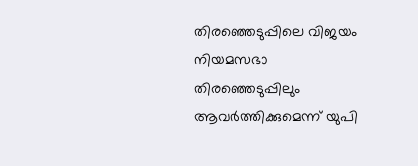തിരഞ്ഞെടുപ്പിലെ വിജയം നിയമസഭാ തിരഞ്ഞെടുപ്പിലും ആവര്‍ത്തിക്കുമെന്ന് യുപി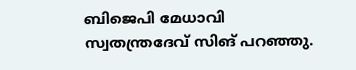ബിജെപി മേധാവി സ്വതന്ത്രദേവ് സിങ് പറഞ്ഞു.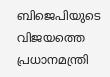ബിജെപിയുടെ വിജയത്തെ പ്രധാനമന്ത്രി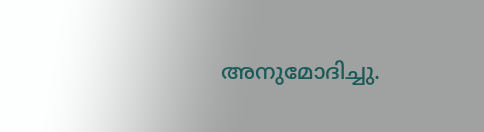അനുമോദിച്ചു.